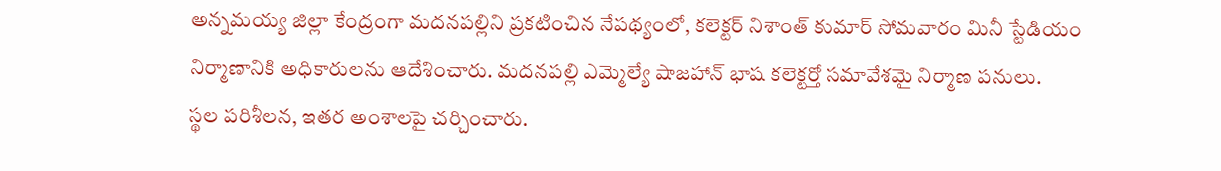అన్నమయ్య జిల్లా కేంద్రంగా మదనపల్లిని ప్రకటించిన నేపథ్యంలో, కలెక్టర్ నిశాంత్ కుమార్ సోమవారం మినీ స్టేడియం నిర్మాణానికి అధికారులను ఆదేశించారు. మదనపల్లి ఎమ్మెల్యే షాజహాన్ భాష కలెక్టర్తో సమావేశమై నిర్మాణ పనులు.
స్థల పరిశీలన, ఇతర అంశాలపై చర్చించారు.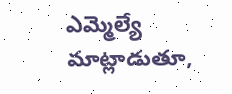ఎమ్మెల్యే మాట్లాడుతూ,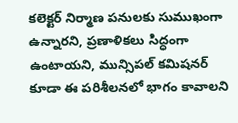కలెక్టర్ నిర్మాణ పనులకు సుముఖంగా ఉన్నారని, ప్రణాళికలు సిద్ధంగా ఉంటాయని, మున్సిపల్ కమిషనర్ కూడా ఈ పరిశీలనలో భాగం కావాలని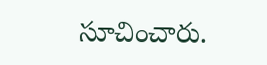సూచించారు.